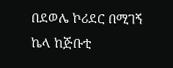በደወሌ ኮሪደር በሚገኝ ኬላ ከጅቡቲ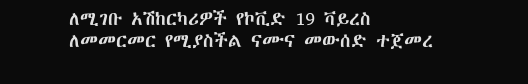ለሚገቡ አሽከርካሪዎች የኮቪድ 19 ቫይረስ ለመመርመር የሚያስችል ናሙና መውሰድ ተጀመረ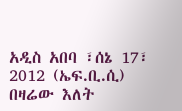አዲስ አበባ ፣ሰኔ 17፣ 2012 (ኤፍ.ቢ.ሲ) በዛሬው እለት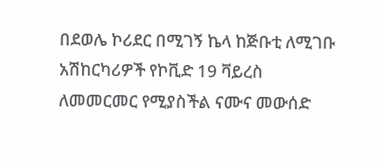በደወሌ ኮሪደር በሚገኝ ኬላ ከጅቡቲ ለሚገቡ አሽከርካሪዎች የኮቪድ 19 ቫይረስ ለመመርመር የሚያስችል ናሙና መውሰድ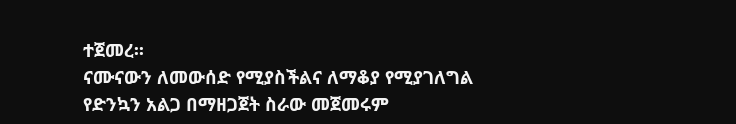ተጀመረ፡፡
ናሙናውን ለመውሰድ የሚያስችልና ለማቆያ የሚያገለግል የድንኳን አልጋ በማዘጋጀት ስራው መጀመሩም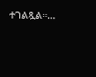ተገልጿል።…